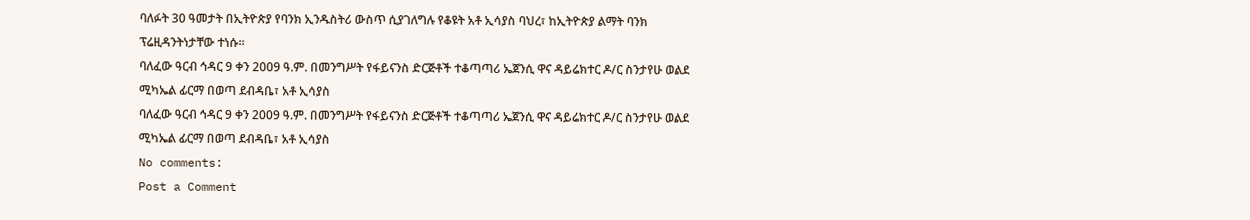ባለፉት 30 ዓመታት በኢትዮጵያ የባንክ ኢንዱስትሪ ውስጥ ሲያገለግሉ የቆዩት አቶ ኢሳያስ ባህረ፣ ከኢትዮጵያ ልማት ባንክ ፕሬዚዳንትነታቸው ተነሱ፡፡
ባለፈው ዓርብ ኅዳር 9 ቀን 2009 ዓ.ም. በመንግሥት የፋይናንስ ድርጅቶች ተቆጣጣሪ ኤጀንሲ ዋና ዳይሬክተር ዶ/ር ስንታየሁ ወልደ ሚካኤል ፊርማ በወጣ ደብዳቤ፣ አቶ ኢሳያስ
ባለፈው ዓርብ ኅዳር 9 ቀን 2009 ዓ.ም. በመንግሥት የፋይናንስ ድርጅቶች ተቆጣጣሪ ኤጀንሲ ዋና ዳይሬክተር ዶ/ር ስንታየሁ ወልደ ሚካኤል ፊርማ በወጣ ደብዳቤ፣ አቶ ኢሳያስ
No comments:
Post a Comment